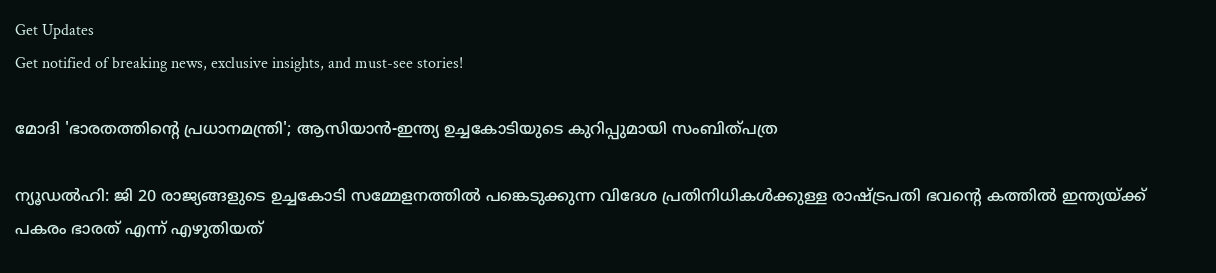Get Updates
Get notified of breaking news, exclusive insights, and must-see stories!

മോദി 'ഭാരതത്തിന്റെ പ്രധാനമന്ത്രി'; ആസിയാൻ-ഇന്ത്യ ഉച്ചകോടിയുടെ കുറിപ്പുമായി സംബിത്പത്ര

ന്യൂഡൽഹി: ജി 20 രാജ്യങ്ങളുടെ ഉച്ചകോടി സമ്മേളനത്തിൽ പങ്കെടുക്കുന്ന വിദേശ പ്രതിനിധികൾക്കുള്ള രാഷ്ട്രപതി ഭവന്റെ കത്തിൽ ഇന്ത്യയ്ക്ക് പകരം ഭാരത് എന്ന് എഴുതിയത്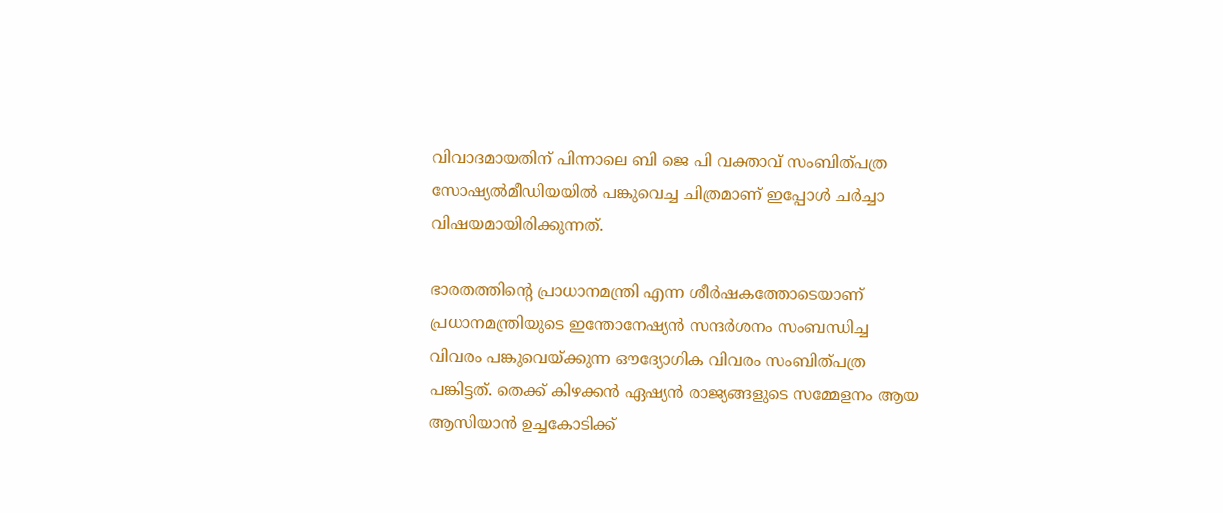വിവാദമായതിന് പിന്നാലെ ബി ജെ പി വക്താവ് സംബിത്പത്ര സോഷ്യൽമീഡിയയിൽ പങ്കുവെച്ച ചിത്രമാണ് ഇപ്പോൾ ചർച്ചാ വിഷയമായിരിക്കുന്നത്.

ഭാരതത്തിന്റെ പ്രാധാനമന്ത്രി എന്ന ശീർഷകത്തോടെയാണ് പ്രധാനമന്ത്രിയുടെ ഇന്തോനേഷ്യൻ സന്ദർശനം സംബന്ധിച്ച വിവരം പങ്കുവെയ്ക്കുന്ന ഔദ്യോഗിക വിവരം സംബിത്പത്ര പങ്കിട്ടത്. തെക്ക്‌ കിഴക്കൻ ഏഷ്യൻ രാജ്യങ്ങളുടെ സമ്മേളനം ആയ ആസിയാൻ ഉച്ചകോടിക്ക്‌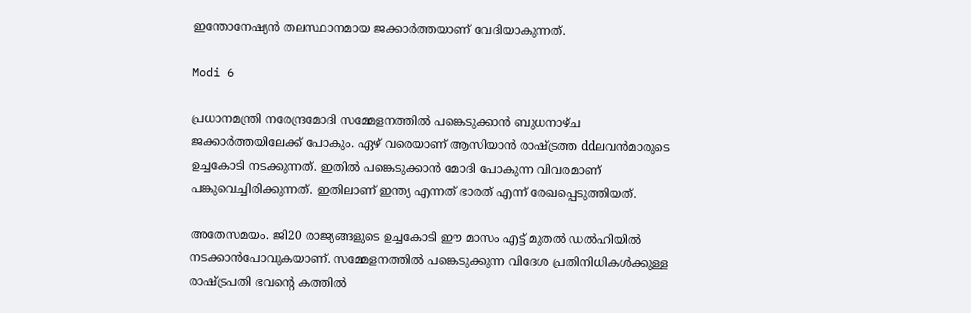ഇന്തോനേഷ്യൻ തലസ്ഥാനമായ ജക്കാർത്തയാണ് വേദിയാകുന്നത്.

Modi 6

പ്രധാനമന്ത്രി നരേന്ദ്രമോദി സമ്മേളനത്തിൽ പങ്കെടുക്കാൻ ബുധനാഴ്‌ച ജക്കാർത്തയിലേക്ക് പോകും. ഏഴ്‌ വരെയാണ്‌ ആസിയാൻ രാഷ്‌ട്രത്ത ddലവൻമാരുടെ ഉച്ചകോടി നടക്കുന്നത്. ഇതിൽ പങ്കെടുക്കാൻ മോദി പോകുന്ന വിവരമാണ് പങ്കുവെച്ചിരിക്കുന്നത്. ഇതിലാണ് ഇന്ത്യ എന്നത് ഭാരത് എന്ന് രേഖപ്പെടുത്തിയത്.

അതേസമയം. ജി20 രാജ്യങ്ങളുടെ ഉച്ചകോടി ഈ മാസം എട്ട് മുതൽ ഡൽഹിയിൽ നടക്കാൻപോവുകയാണ്. സമ്മേളനത്തിൽ പങ്കെടുക്കുന്ന വിദേശ പ്രതിനിധികൾക്കുള്ള രാഷ്ട്രപതി ഭവന്റെ കത്തിൽ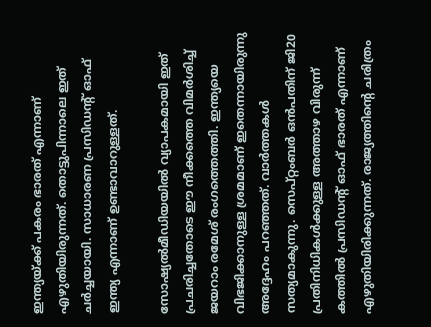ഇന്ത്യയ്ക്ക് പകരം ഭാരത് എന്നാണ് എഴുതിയിരുന്നത്. തൊട്ടുപിന്നാലെ ഇത് ചർച്ചയായി. സാധാരണ പ്രസിഡന്റ് ഓഫ് ഇന്ത്യ എന്നാണ് ഉണ്ടാവാറുള്ളത്.

സോഷ്യൽമീഡിയയിൽ വ്യാപകമായി ഇത് പ്രചരിച്ചതോടെ ഈ നീക്കത്തെ വിമർശിച്ച് ജയറാം രമേശ് രംഗത്തെത്തി. ഇന്ത്യയെ വിഭജിക്കാനുള്ള ശ്രമമാണ് ഇതെന്നായിരുന്നു അദ്ദേഹം പറഞ്ഞത്. വാർത്തകൾ സത്യമാകുന്നു. സെപ്റ്റംബർ ഒൻപതിന് ജി20 പ്രതിനിധികൾക്കുള്ള അത്താഴ വിരുന്ന് കത്തിൽ പ്രസിഡന്റ് ഓഫ് ഭാരത് എന്നാണ് എഴുതിയിരിക്കുന്നത്. രാജ്യത്തിന്റെ ചരിത്രം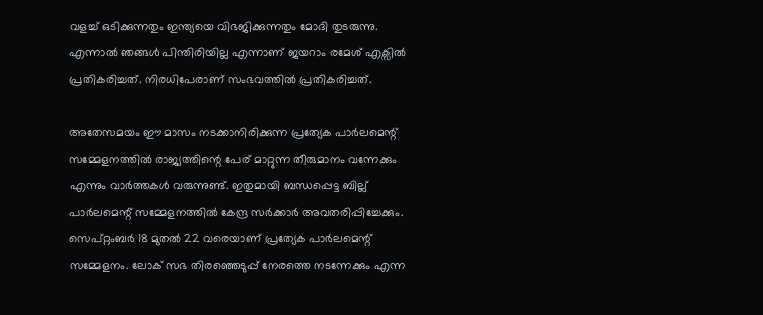വളച്ച് ഒടിക്കുന്നതും ഇന്ത്യയെ വിഭജിക്കുന്നതും മോദി തുടരുന്നു. എന്നാൽ ഞങ്ങൾ പിന്തിരിയില്ല എന്നാണ് ജയറാം രമേശ് എക്സിൽ പ്രതികരിച്ചത്. നിരധിപേരാണ് സംഭവത്തിൽ പ്രതികരിച്ചത്.

അതേസമയം ഈ മാസം നടക്കാനിരിക്കുന്ന പ്രത്യേക പാർലമെന്റ് സമ്മേളനത്തിൽ രാജ്യത്തിന്റെ പേര് മാറ്റുന്ന തീരുമാനം വന്നേക്കും എന്നും വാർത്തകൾ വരുന്നുണ്ട്. ഇതുമായി ബന്ധപ്പെട്ട ബില്ല് പാർലമെന്റ് സമ്മേളനത്തിൽ കേന്ദ്ര സർക്കാർ അവതരിപ്പിച്ചേക്കും. സെപ്റ്റംബർ 18 മുതൽ 22 വരെയാണ് പ്രത്യേക പാർലമെന്റ് സമ്മേളനം. ലോക് സഭ തിരഞ്ഞെടുപ്പ് നേരത്തെ നടന്നേക്കും എന്ന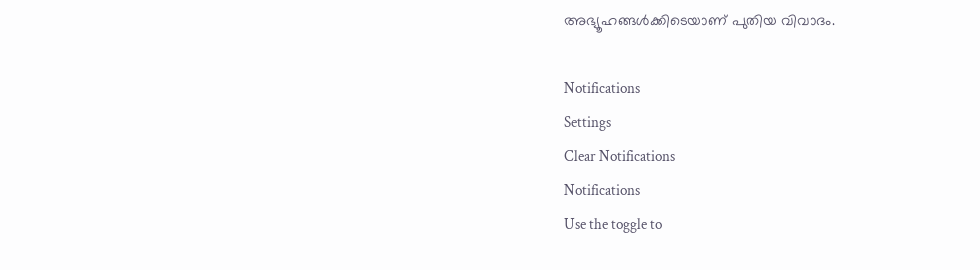അഭ്യൂഹങ്ങൾക്കിടെയാണ് പുതിയ വിവാദം.

Notifications
Settings
Clear Notifications
Notifications
Use the toggle to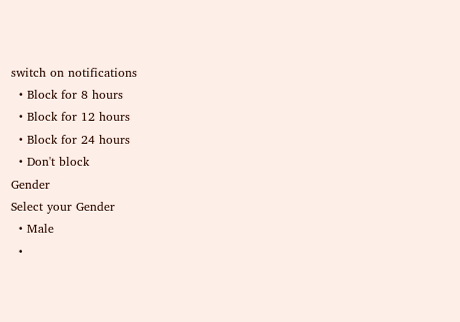switch on notifications
  • Block for 8 hours
  • Block for 12 hours
  • Block for 24 hours
  • Don't block
Gender
Select your Gender
  • Male
  •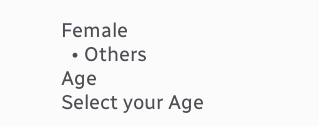Female
  • Others
Age
Select your Age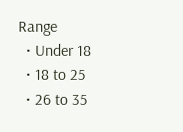Range
  • Under 18
  • 18 to 25
  • 26 to 35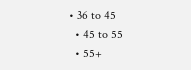• 36 to 45
  • 45 to 55
  • 55+